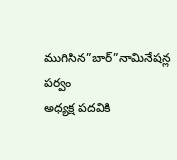ముగిసిన”బార్”నామినేషన్ల పర్వం
అధ్యక్ష పదవికి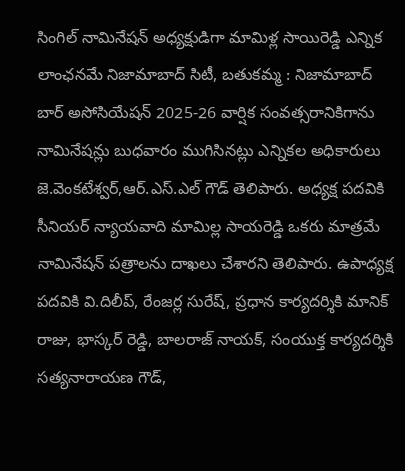సింగిల్ నామినేషన్ అధ్యక్షుడిగా మామిళ్ల సాయిరెడ్డి ఎన్నిక లాంఛనమే నిజామాబాద్ సిటీ, బతుకమ్మ : నిజామాబాద్ బార్ అసోసియేషన్ 2025-26 వార్షిక సంవత్సరానికిగాను నామినేషన్లు బుధవారం ముగిసినట్లు ఎన్నికల అధికారులు జె.వెంకటేశ్వర్,ఆర్.ఎస్.ఎల్ గౌడ్ తెలిపారు. అధ్యక్ష పదవికి సీనియర్ న్యాయవాది మామిల్ల సాయరెడ్డి ఒకరు మాత్రమే నామినేషన్ పత్రాలను దాఖలు చేశారని తెలిపారు. ఉపాధ్యక్ష పదవికి వి.దిలీప్, రేంజర్ల సురేష్, ప్రధాన కార్యదర్శికి మానిక్ రాజు, భాస్కర్ రెడ్డి, బాలరాజ్ నాయక్, సంయుక్త కార్యదర్శికి సత్యనారాయణ గౌడ్,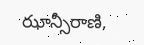ఝాన్సీరాణి,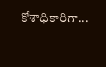కోశాధికారిగా...